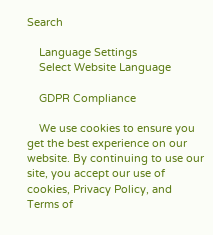Search

    Language Settings
    Select Website Language

    GDPR Compliance

    We use cookies to ensure you get the best experience on our website. By continuing to use our site, you accept our use of cookies, Privacy Policy, and Terms of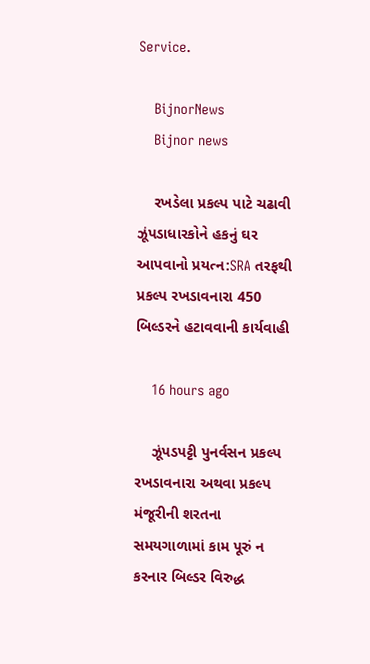Service.

    BijnorNews
    Bijnor news

    રખડેલા પ્રકલ્પ પાટે ચઢાવી ઝૂંપડાધારકોને હકનું ઘર આપવાનો પ્રયત્ન:SRA તરફથી પ્રકલ્પ રખડાવનારા 450 બિલ્ડરને હટાવવાની કાર્યવાહી

    16 hours ago

    ઝૂંપડપટ્ટી પુનર્વસન પ્રકલ્પ રખડાવનારા અથવા પ્રકલ્પ મંજૂરીની શરતના સમયગાળામાં કામ પૂરું ન કરનાર બિલ્ડર વિરુદ્ધ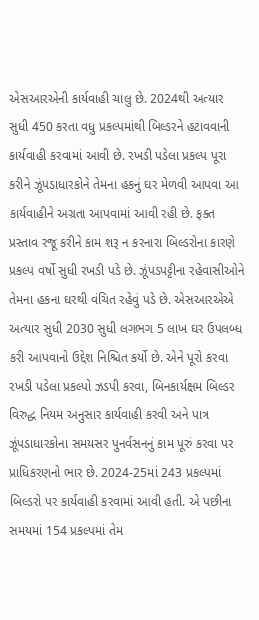એસઆરએની કાર્યવાહી ચાલુ છે. 2024થી અત્યાર સુધી 450 કરતા વધુ પ્રકલ્પમાંથી બિલ્ડરને હટાવવાની કાર્યવાહી કરવામાં આવી છે. રખડી પડેલા પ્રકલ્પ પૂરા કરીને ઝૂંપડાધારકોને તેમના હકનું ઘર મેળવી આપવા આ કાર્યવાહીને અગ્રતા આપવામાં આવી રહી છે. ફક્ત પ્રસ્તાવ રજૂ કરીને કામ શરૂ ન કરનારા બિલ્ડરોના કારણે પ્રકલ્પ વર્ષો સુધી રખડી પડે છે. ઝૂંપડપટ્ટીના રહેવાસીઓને તેમના હકના ઘરથી વંચિત રહેવું પડે છે. એસઆરએએ અત્યાર સુધી 2030 સુધી લગભગ 5 લાખ ઘર ઉપલબ્ધ કરી આપવાનો ઉદ્દેશ નિશ્ચિત કર્યો છે. એને પૂરો કરવા રખડી પડેલા પ્રકલ્પો ઝડપી કરવા, બિનકાર્યક્ષમ બિલ્ડર વિરુદ્ધ નિયમ અનુસાર કાર્યવાહી કરવી અને પાત્ર ઝૂંપડાધારકોના સમયસર પુનર્વસનનું કામ પૂરું કરવા પર પ્રાધિકરણનો ભાર છે. 2024-25માં 243 પ્રકલ્પમાં બિલ્ડરો પર કાર્યવાહી કરવામાં આવી હતી. એ પછીના સમયમાં 154 પ્રકલ્પમાં તેમ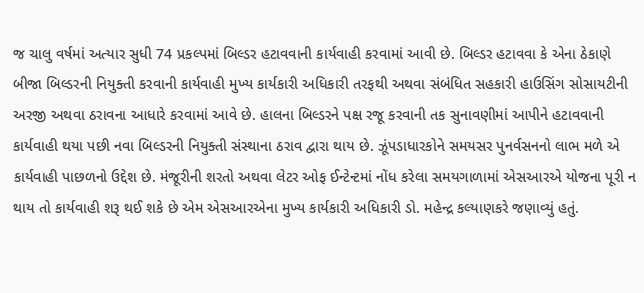જ ચાલુ વર્ષમાં અત્યાર સુધી 74 પ્રકલ્પમાં બિલ્ડર હટાવવાની કાર્યવાહી કરવામાં આવી છે. બિલ્ડર હટાવવા કે એના ઠેકાણે બીજા બિલ્ડરની નિયુક્તી કરવાની કાર્યવાહી મુખ્ય કાર્યકારી અધિકારી તરફથી અથવા સંબંધિત સહકારી હાઉસિંગ સોસાયટીની અરજી અથવા ઠરાવના આધારે કરવામાં આવે છે. હાલના બિલ્ડરને પક્ષ રજૂ કરવાની તક સુનાવણીમાં આપીને હટાવવાની કાર્યવાહી થયા પછી નવા બિલ્ડરની નિયુક્તી સંસ્થાના ઠરાવ દ્વારા થાય છે. ઝૂંપડાધારકોને સમયસર પુનર્વસનનો લાભ મળે એ કાર્યવાહી પાછળનો ઉદ્દેશ છે. મંજૂરીની શરતો અથવા લેટર ઓફ ઈન્ટેન્ટમાં નોંધ કરેલા સમયગાળામાં એસઆરએ યોજના પૂરી ન થાય તો કાર્યવાહી શરૂ થઈ શકે છે એમ એસઆરએના મુખ્ય કાર્યકારી અધિકારી ડો. મહેન્દ્ર કલ્યાણકરે જણાવ્યું હતું.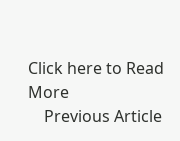Click here to Read More
    Previous Article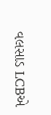વલસાડ LCBએ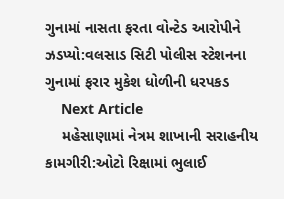ગુનામાં નાસતા ફરતા વોન્ટેડ આરોપીને ઝડપ્યો:વલસાડ સિટી પોલીસ સ્ટેશનના ગુનામાં ફરાર મુકેશ ધોળીની ધરપકડ
    Next Article
    મહેસાણામાં નેત્રમ શાખાની સરાહનીય કામગીરી:ઓટો રિક્ષામાં ભુલાઈ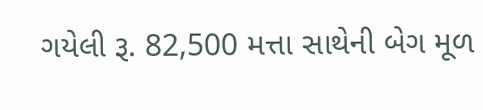ગયેલી રૂ. 82,500 મત્તા સાથેની બેગ મૂળ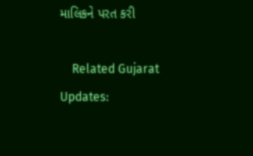માલિકને પરત કરી

    Related Gujarat Updates: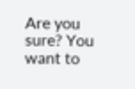Are you sure? You want to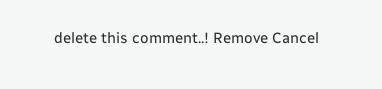delete this comment..! Remove Cancel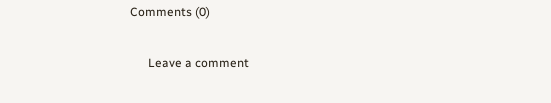Comments (0)

      Leave a comment